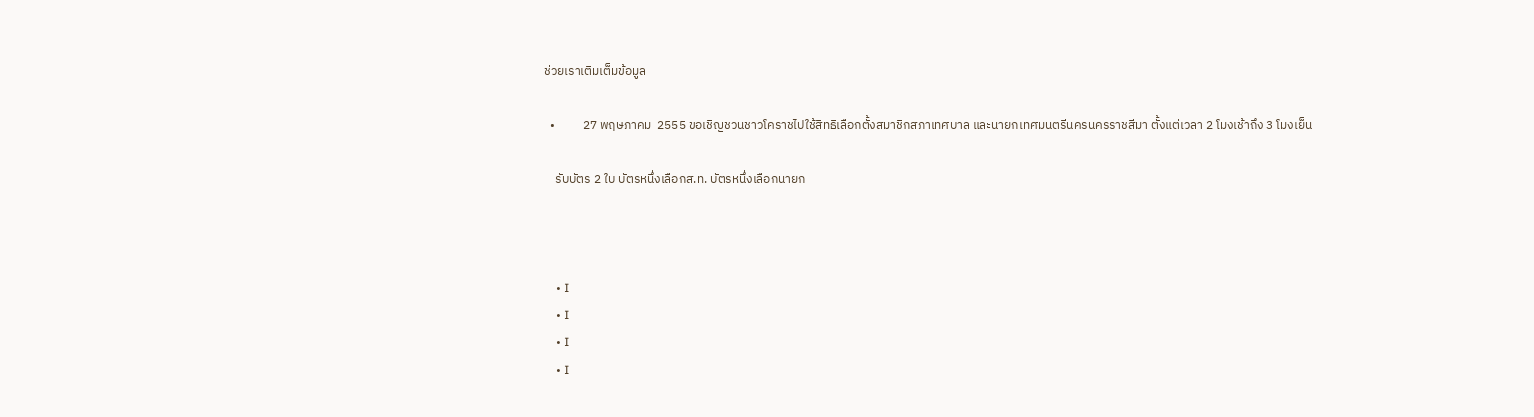ช่วยเราเติมเต็มข้อมูล

  •          27 พฤษภาคม  2555 ขอเชิญชวนชาวโคราชไปใช้สิทธิเลือกตั้งสมาชิกสภาเทศบาล และนายกเทศมนตรีนครนครราชสีมา ตั้งแต่เวลา 2 โมงเช้าถึง 3 โมงเย็น

    รับบัตร 2 ใบ บัตรหนึ่งเลือกส.ท. บัตรหนึ่งเลือกนายก



    • I
    • I
    • I
    • I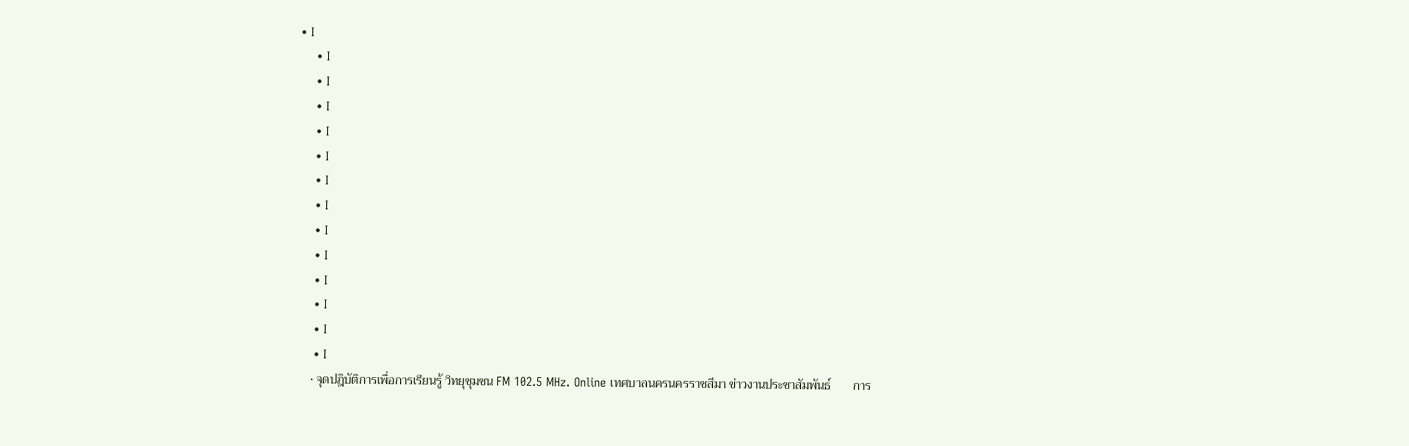• I
    • I
    • I
    • I
    • I
    • I
    • I
    • I
    • I
    • I
    • I
    • I
    • I
    • I
    • จุดปฎิบัติการเพื่อการเรียนรู้ วิทยุชุมชน FM 102.5 MHz. Online เทศบาลนครนครราชสีมา ข่าวงานประชาสัมพันธ์       การ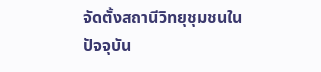จัดตั้งสถานีวิทยุชุมชนในปัจจุบัน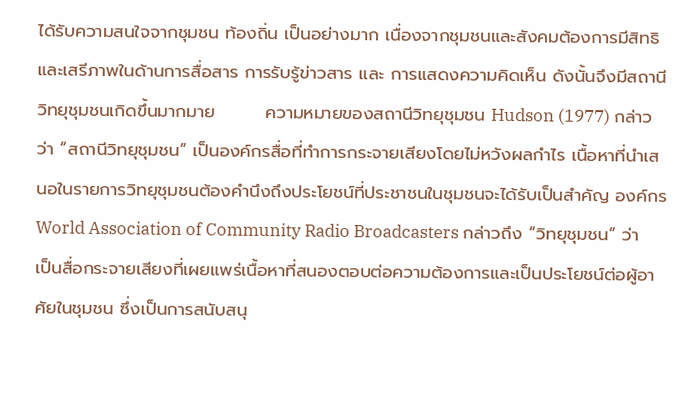ได้รับความสนใจจากชุมชน ท้องถิ่น เป็นอย่างมาก เนื่องจากชุมชนและสังคมต้องการมีสิทธิและเสรีภาพในด้านการสื่อสาร การรับรู้ข่าวสาร และ การแสดงความคิดเห็น ดังนั้นจึงมีสถานีวิทยุชุมชนเกิดขึ้นมากมาย        ความหมายของสถานีวิทยุชุมชน Hudson (1977) กล่าวว่า “สถานีวิทยุชุมชน” เป็นองค์กรสื่อที่ทำการกระจายเสียงโดยไม่หวังผลกำไร เนื้อหาที่นำเสนอในรายการวิทยุชุมชนต้องคำนึงถึงประโยชน์ที่ประชาชนในชุมชนจะได้รับเป็นสำคัญ องค์กร World Association of Community Radio Broadcasters กล่าวถึง “วิทยุชุมชน” ว่าเป็นสื่อกระจายเสียงที่เผยแพร่เนื้อหาที่สนองตอบต่อความต้องการและเป็นประโยชน์ต่อผู้อาศัยในชุมชน ซึ่งเป็นการสนับสนุ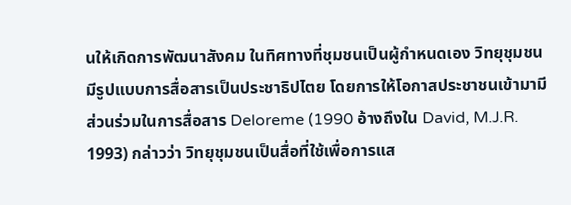นให้เกิดการพัฒนาสังคม ในทิศทางที่ชุมชนเป็นผู้กำหนดเอง วิทยุชุมชนมีรูปแบบการสื่อสารเป็นประชาธิปไตย โดยการให้โอกาสประชาชนเข้ามามีส่วนร่วมในการสื่อสาร Deloreme (1990 อ้างถึงใน David, M.J.R. 1993) กล่าวว่า วิทยุชุมชนเป็นสื่อที่ใช้เพื่อการแส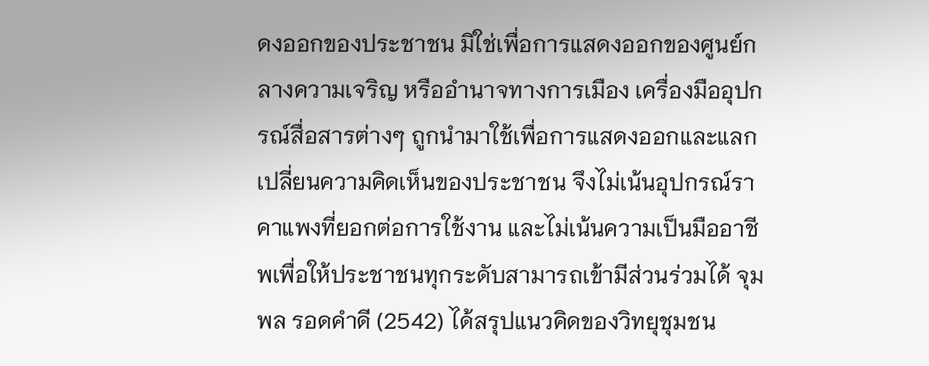ดงออกของประชาชน มิใช่เพื่อการแสดงออกของศูนย์กลางความเจริญ หรืออำนาจทางการเมือง เครื่องมืออุปกรณ์สื่อสารต่างๆ ถูกนำมาใช้เพื่อการแสดงออกและแลกเปลี่ยนความคิดเห็นของประชาชน จึงไม่เน้นอุปกรณ์ราคาแพงที่ยอกต่อการใช้งาน และไม่เน้นความเป็นมืออาชีพเพื่อให้ประชาชนทุกระดับสามารถเข้ามีส่วนร่วมได้ จุมพล รอดคำดี (2542) ได้สรุปแนวคิดของวิทยุชุมชน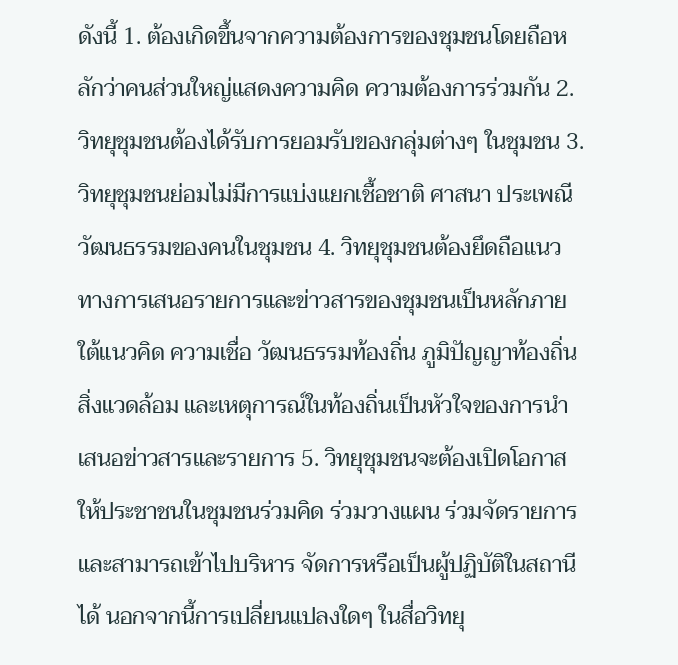ดังนี้ 1. ต้องเกิดขึ้นจากความต้องการของชุมชนโดยถือหลักว่าคนส่วนใหญ่แสดงความคิด ความต้องการร่วมกัน 2. วิทยุชุมชนต้องได้รับการยอมรับของกลุ่มต่างๆ ในชุมชน 3. วิทยุชุมชนย่อมไม่มีการแบ่งแยกเชื้อชาติ ศาสนา ประเพณีวัฒนธรรมของคนในชุมชน 4. วิทยุชุมชนต้องยึดถือแนวทางการเสนอรายการและข่าวสารของชุมชนเป็นหลักภายใต้แนวคิด ความเชื่อ วัฒนธรรมท้องถิ่น ภูมิปัญญาท้องถิ่น สิ่งแวดล้อม และเหตุการณ์ในท้องถิ่นเป็นหัวใจของการนำเสนอข่าวสารและรายการ 5. วิทยุชุมชนจะต้องเปิดโอกาสให้ประชาชนในชุมชนร่วมคิด ร่วมวางแผน ร่วมจัดรายการ และสามารถเข้าไปบริหาร จัดการหรือเป็นผู้ปฏิบัติในสถานีได้ นอกจากนี้การเปลี่ยนแปลงใดๆ ในสื่อวิทยุ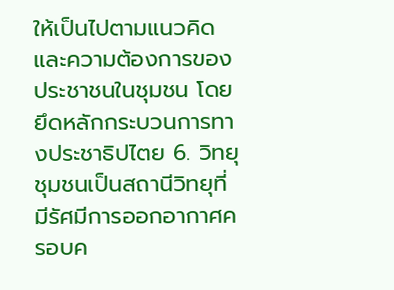ให้เป็นไปตามแนวคิดและความต้องการของประชาชนในชุมชน โดยยึดหลักกระบวนการทางประชาธิปไตย 6. วิทยุชุมชนเป็นสถานีวิทยุที่มีรัศมีการออกอากาศครอบค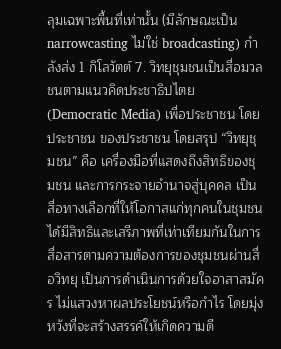ลุมเฉพาะพื้นที่เท่านั้น (มีลักษณะเป็น narrowcasting ไม่ใช่ broadcasting) กำลังส่ง 1 กิโลวัตต์ 7. วิทยุชุมชนเป็นสื่อมวลชนตามแนวคิดประชาธิปไตย (Democratic Media) เพื่อประชาชน โดยประชาชน ของประชาชน โดยสรุป “วิทยุชุมชน” คือ เครื่องมือที่แสดงถึงสิทธิของชุมชน และการกระจายอำนาจสู่บุคคล เป็นสื่อทางเลือกที่ให้โอกาสแก่ทุกคนในชุมชนได้มีสิทธิและเสรีภาพที่เท่าเทียมกันในการสื่อสารตามความต้องการของชุมชนผ่านสื่อวิทยุ เป็นการดำเนินการด้วยใจอาสาสมัคร ไม่แสวงหาผลประโยชน์หรือกำไร โดยมุ่งหวังที่จะสร้างสรรค์ให้เกิดความดี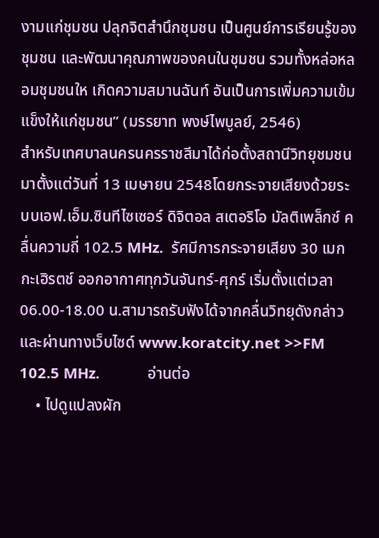งามแก่ชุมชน ปลุกจิตสำนึกชุมชน เป็นศูนย์การเรียนรู้ของชุมชน และพัฒนาคุณภาพของคนในชุมชน รวมทั้งหล่อหลอมชุมชนให เกิดความสมานฉันท์ อันเป็นการเพิ่มความเข้มแข็งให้แก่ชุมชน” (มรรยาท พงษ์ไพบูลย์, 2546)                     สำหรับเทศบาลนครนครราชสีมาได้ก่อตั้งสถานีวิทยุชมชนมาตั้งแต่วันที่ 13 เมษายน 2548โดยกระจายเสียงด้วยระบบเอฟ.เอ็ม.ซินทีไซเซอร์ ดิจิตอล สเตอริโอ มัลติเพล็กซ์ คลื่นความถี่ 102.5 MHz.  รัศมีการกระจายเสียง 30 เมกกะเฮิรตช์ ออกอากาศทุกวันจันทร์-ศุกร์ เริ่มตั้งแต่เวลา 06.00-18.00 น.สามารถรับฟังได้จากคลื่นวิทยุดังกล่าวและผ่านทางเว็บไซด์ www.koratcity.net >>FM 102.5 MHz.            อ่านต่อ
    • ไปดูแปลงผัก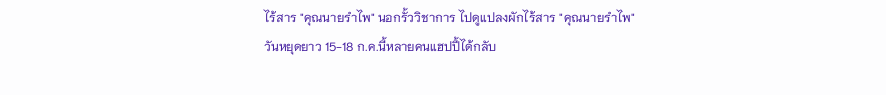ไร้สาร "คุณนายรำไพ" นอกรั้ววิชาการ ไปดูแปลงผักไร้สาร "คุณนายรำไพ"             วันหยุดยาว 15-18 ก.ค.นี้หลายคนแฮปปี้ได้กลับ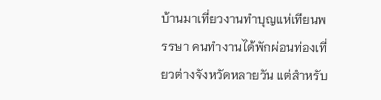บ้านมาเที่ยวงานทำบุญแห่เทียนพรรษา คนทำงานได้พักผ่อนท่องเที่ยวต่างจังหวัดหลายวัน แต่สำหรับ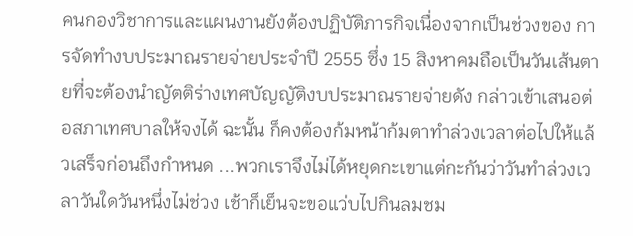คนกองวิชาการและแผนงานยังต้องปฏิบัติภารกิจเนื่องจากเป็นช่วงของ การจัดทำงบประมาณรายจ่ายประจำปี 2555 ซึ่ง 15 สิงหาคมถือเป็นวันเส้นตายที่จะต้องนำญัตติร่างเทศบัญญัติงบประมาณรายจ่ายดัง กล่าวเข้าเสนอต่อสภาเทศบาลให้จงได้ ฉะนั้น ก็คงต้องก้มหน้าก้มตาทำล่วงเวลาต่อไปให้แล้วเสร็จก่อนถึงกำหนด ...พวกเราจึงไม่ได้หยุดกะเขาแต่กะกันว่าวันทำล่วงเวลาวันใดวันหนึ่งไม่ช่วง เช้าก็เย็นจะขอแว่บไปกินลมชม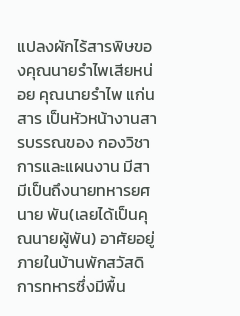แปลงผักไร้สารพิษของคุณนายรำไพเสียหน่อย คุณนายรำไพ แก่นสาร เป็นหัวหน้างานสารบรรณของ กองวิชาการและแผนงาน มีสามีเป็นถึงนายทหารยศนาย พัน(เลยได้เป็นคุณนายผู้พัน) อาศัยอยู่ภายในบ้านพักสวัสดิการทหารซึ่งมีพื้น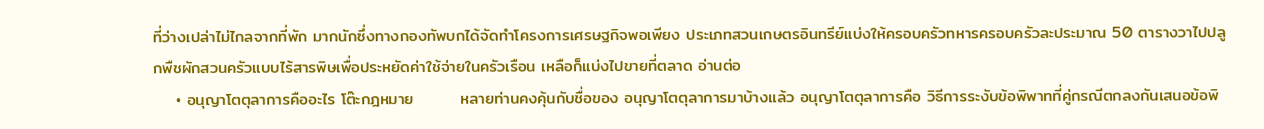ที่ว่างเปล่าไม่ไกลจากที่พัก มากนักซึ่งทางกองทัพบกได้จัดทำโครงการเศรษฐกิจพอเพียง ประเภทสวนเกษตรอินทรีย์แบ่งให้ครอบครัวทหารครอบครัวละประมาณ 50 ตารางวาไปปลูกพืชผักสวนครัวแบบไร้สารพิษเพื่อประหยัดค่าใช้จ่ายในครัวเรือน เหลือก็แบ่งไปขายที่ตลาด อ่านต่อ
    • อนุญาโตตุลาการคืออะไร โต๊ะกฎหมาย        หลายท่านคงคุ้นกับชื่อของ อนุญาโตตุลาการมาบ้างแล้ว อนุญาโตตุลาการคือ วิธีการระงับข้อพิพาทที่คู่กรณีตกลงกันเสนอข้อพิ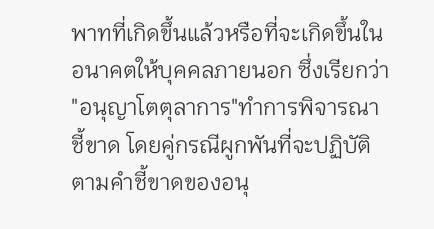พาทที่เกิดขึ้นแล้วหรือที่จะเกิดขึ้นในอนาคตให้บุคคลภายนอก ซึ่งเรียกว่า  "อนุญาโตตุลาการ"ทำการพิจารณาชี้ขาด โดยคู่กรณีผูกพันที่จะปฏิบัติตามคำชี้ขาดของอนุ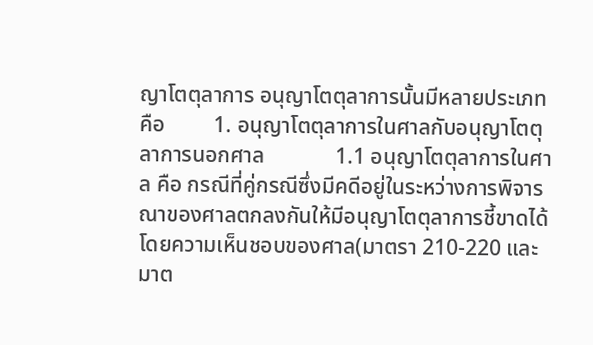ญาโตตุลาการ อนุญาโตตุลาการนั้นมีหลายประเภท คือ         1. อนุญาโตตุลาการในศาลกับอนุญาโตตุลาการนอกศาล             1.1 อนุญาโตตุลาการในศาล คือ กรณีที่คู่กรณีซึ่งมีคดีอยู่ในระหว่างการพิจารณาของศาลตกลงกันให้มีอนุญาโตตุลาการชี้ขาดได้โดยความเห็นชอบของศาล(มาตรา 210-220 และมาต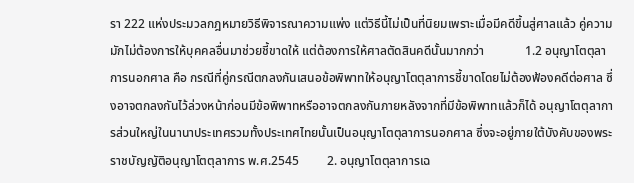รา 222 แห่งประมวลกฎหมายวิธีพิจารณาความแพ่ง แต่วิธีนี้ไม่เป็นที่นิยมเพราะเมื่อมีคดีขึ้นสู่ศาลแล้ว คู่ความมักไม่ต้องการให้บุคคลอื่นมาช่วยชี้ขาดให้ แต่ต้องการให้ศาลตัดสินคดีนั้นมากกว่า             1.2 อนุญาโตตุลาการนอกศาล คือ กรณีที่คู่กรณีตกลงกันเสนอข้อพิพาทให้อนุญาโตตุลาการชี้ขาดโดยไม่ต้องฟ้องคดีต่อศาล ซึ่งอาจตกลงกันไว้ล่วงหน้าก่อนมีข้อพิพาทหรืออาจตกลงกันภายหลังจากที่มีข้อพิพาทแล้วก็ได้ อนุญาโตตุลาการส่วนใหญ่ในนานาประเทศรวมทั้งประเทศไทยนั้นเป็นอนุญาโตตุลาการนอกศาล ซึ่งจะอยู่ภายใต้บังคับของพระราชบัญญัติอนุญาโตตุลาการ พ.ศ.2545         2. อนุญาโตตุลาการเฉ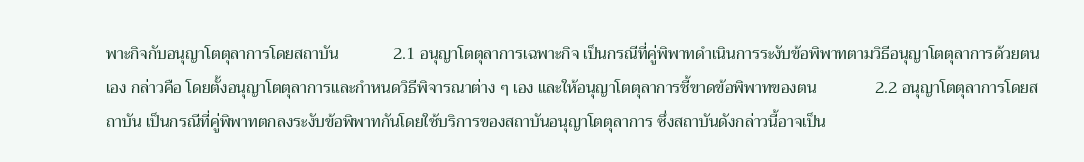พาะกิจกับอนุญาโตตุลาการโดยสถาบัน             2.1 อนุญาโตตุลาการเฉพาะกิจ เป็นกรณีที่คู่พิพาทดำเนินการระงับข้อพิพาทตามวิธีอนุญาโตตุลาการด้วยตนเอง กล่าวคือ โดยตั้งอนุญาโตตุลาการและกำหนดวิธีพิจารณาต่าง ๆ เอง และให้อนุญาโตตุลาการชี้ขาดข้อพิพาทของตน              2.2 อนุญาโตตุลาการโดยสถาบัน เป็นกรณีที่คู่พิพาทตกลงระงับข้อพิพาทกันโดยใช้บริการของสถาบันอนุญาโตตุลาการ ซึ่งสถาบันดังกล่าวนี้อาจเป็น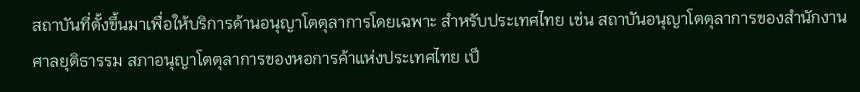สถาบันที่ตั้งขึ้นมาเพื่อให้บริการด้านอนุญาโตตุลาการโดยเฉพาะ สำหรับประเทศไทย เช่น สถาบันอนุญาโตตุลาการของสำนักงานศาลยุติธารรม สภาอนุญาโตตุลาการของหอการค้าแห่งประเทศไทย เป็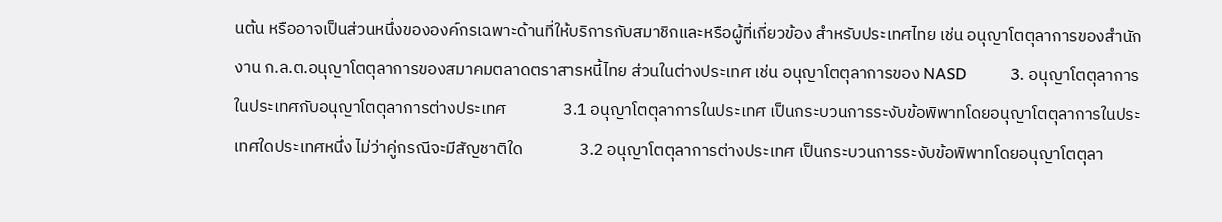นต้น หรืออาจเป็นส่วนหนึ่งขององค์กรเฉพาะด้านที่ให้บริการกับสมาชิกและหรือผู้ที่เกี่ยวข้อง สำหรับประเทศไทย เช่น อนุญาโตตุลาการของสำนักงาน ก.ล.ต.อนุญาโตตุลาการของสมาคมตลาดตราสารหนี้ไทย ส่วนในต่างประเทศ เช่น อนุญาโตตุลาการของ NASD           3. อนุญาโตตุลาการในประเทศกับอนุญาโตตุลาการต่างประเทศ               3.1 อนุญาโตตุลาการในประเทศ เป็นกระบวนการระงับข้อพิพาทโดยอนุญาโตตุลาการในประเทศใดประเทศหนึ่ง ไม่ว่าคู่กรณีจะมีสัญชาติใด               3.2 อนุญาโตตุลาการต่างประเทศ เป็นกระบวนการระงับข้อพิพาทโดยอนุญาโตตุลา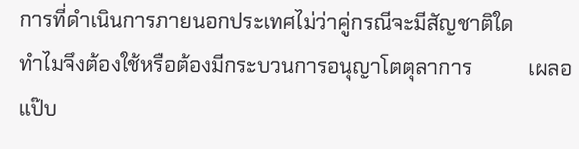การที่ดำเนินการภายนอกประเทศไม่ว่าคู่กรณีจะมีสัญชาติใด         ทำไมจึงต้องใช้หรือต้องมีกระบวนการอนุญาโตตุลาการ           เผลอแป๊บ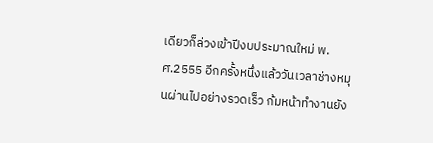เดียวก็ล่วงเข้าปีงบประมาณใหม่ พ.ศ.2555 อีกครั้งหนึ่งแล้ววันเวลาช่างหมุนผ่านไปอย่างรวดเร็ว ก้มหน้าทำงานยัง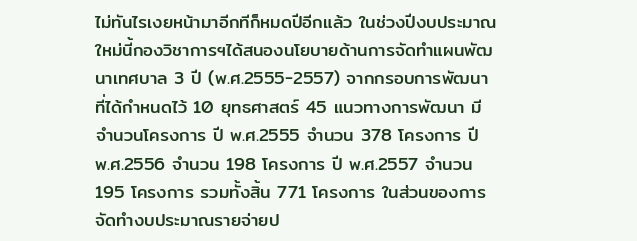ไม่ทันไรเงยหน้ามาอีกทีก็หมดปีอีกแล้ว ในช่วงปีงบประมาณใหม่นี้กองวิชาการฯได้สนองนโยบายด้านการจัดทำแผนพัฒนาเทศบาล 3 ปี (พ.ศ.2555-2557) จากกรอบการพัฒนาที่ได้กำหนดไว้ 10 ยุทธศาสตร์ 45 แนวทางการพัฒนา มีจำนวนโครงการ ปี พ.ศ.2555 จำนวน 378 โครงการ ปี พ.ศ.2556 จำนวน 198 โครงการ ปี พ.ศ.2557 จำนวน 195 โครงการ รวมทั้งสิ้น 771 โครงการ ในส่วนของการจัดทำงบประมาณรายจ่ายป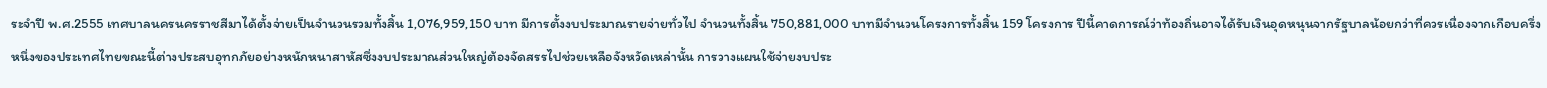ระจำปี พ.ศ.2555 เทศบาลนครนครราชสีมาได้ตั้งจ่ายเป็นจำนวนรวมทั้งสิ้น 1,076,959,150 บาท มีการตั้งงบประมาณรายจ่ายทั่วไป จำนวนทั้งสิ้น 750,881,000 บาทมีจำนวนโครงการทั้งสิ้น 159 โครงการ ปีนี้คาดการณ์ว่าท้องถิ่นอาจได้รับเงินอุดหนุนจากรัฐบาลน้อยกว่าที่ควรเนื่องจากเกือบครึ่งหนึ่งของประเทศไทยขณะนี้ต่างประสบอุทกภัยอย่างหนักหนาสาหัสซึ่งงบประมาณส่วนใหญ่ต้องจัดสรรไปช่วยเหลือจังหวัดเหล่านั้น การวางแผนใช้จ่ายงบประ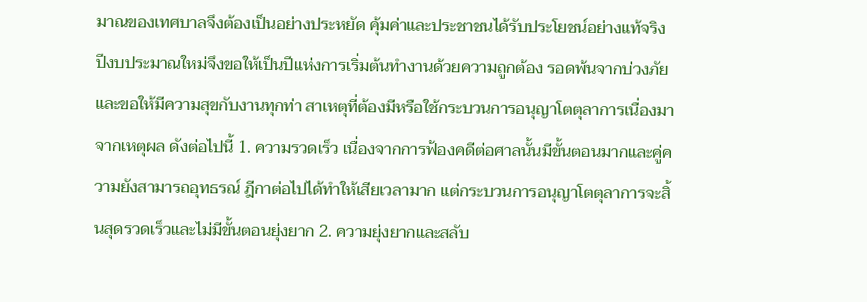มาณของเทศบาลจึงต้องเป็นอย่างประหยัด คุ้มค่าและประชาชนได้รับประโยชน์อย่างแท้จริง ปีงบประมาณใหม่จึงขอให้เป็นปีแห่งการเริ่มต้นทำงานด้วยความถูกต้อง รอดพ้นจากบ่วงภัยและขอให้มีความสุขกับงานทุกท่า สาเหตุที่ต้องมีหรือใช้กระบวนการอนุญาโตตุลาการเนื่องมาจากเหตุผล ดังต่อไปนี้ 1. ความรวดเร็ว เนื่องจากการฟ้องคดีต่อศาลนั้นมีขั้นตอนมากและคู่ความยังสามารถอุทธรณ์ ฎีกาต่อไปได้ทำให้เสียเวลามาก แต่กระบวนการอนุญาโตตุลาการจะสิ้นสุดรวดเร็วและไม่มีขั้นตอนยุ่งยาก 2. ความยุ่งยากและสลับ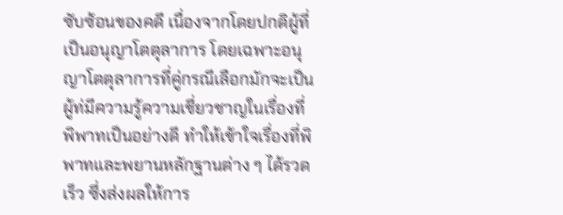ซับซ้อนของคดี เนื่องจากโดยปกติผู้ที่เป็นอนุญาโตตุลาการ โดยเฉพาะอนุญาโตตุลาการที่คู่กรณีเลือกมักจะเป็นผู้ท่มีความรู้ความเชี่ยวชาญในเรื่องที่พิพาทเป็นอย่างดี ทำให้เข้าใจเรื่องที่พิพาทและพยานหลักฐานต่าง ๆ ได้รวดเร็ว ซึ่งส่งผลให้การ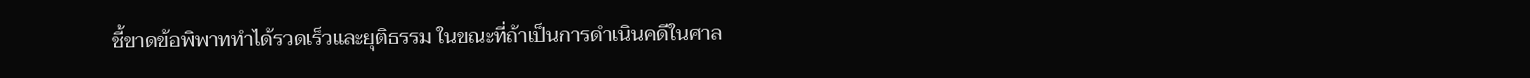ชี้ขาดข้อพิพาททำได้รวดเร็วและยุติธรรม ในขณะที่ถ้าเป็นการดำเนินคดีในศาล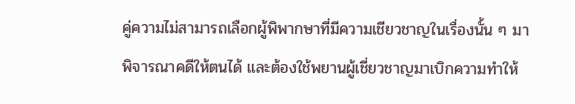คู่ความไม่สามารถเลือกผู้พิพากษาที่มีความเชียวชาญในเรื่องนั้น ๆ มาพิจารณาคดีให้ตนได้ และต้องใช้พยานผู้เชี่ยวชาญมาเบิกความทำให้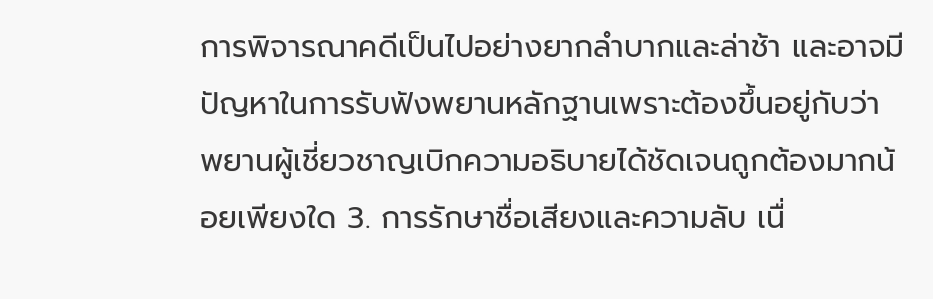การพิจารณาคดีเป็นไปอย่างยากลำบากและล่าช้า และอาจมีปัญหาในการรับฟังพยานหลักฐานเพราะต้องขึ้นอยู่กับว่า พยานผู้เชี่ยวชาญเบิกความอธิบายได้ชัดเจนถูกต้องมากน้อยเพียงใด 3. การรักษาชื่อเสียงและความลับ เนื่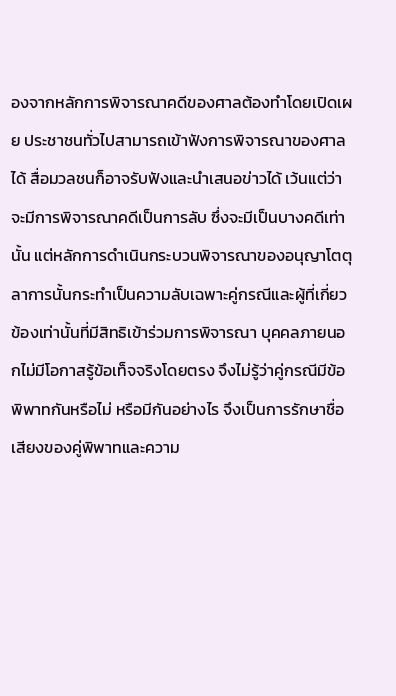องจากหลักการพิจารณาคดีของศาลต้องทำโดยเปิดเผย ประชาชนทั่วไปสามารถเข้าฟังการพิจารณาของศาลได้ สื่อมวลชนก็อาจรับฟังและนำเสนอข่าวได้ เว้นแต่ว่าจะมีการพิจารณาคดีเป็นการลับ ซึ่งจะมีเป็นบางคดีเท่านั้น แต่หลักการดำเนินกระบวนพิจารณาของอนุญาโตตุลาการนั้นกระทำเป็นความลับเฉพาะคู่กรณีและผู้ที่เกี่ยวข้องเท่านั้นที่มีสิทธิเข้าร่วมการพิจารณา บุคคลภายนอกไม่มีโอกาสรู้ข้อเท็จจริงโดยตรง จึงไม่รู้ว่าคู่กรณีมีข้อพิพาทกันหรือไม่ หรือมีกันอย่างไร จึงเป็นการรักษาชื่อเสียงของคู่พิพาทและความ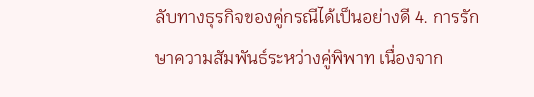ลับทางธุรกิจของคู่กรณีได้เป็นอย่างดี 4. การรักษาความสัมพันธ์ระหว่างคู่พิพาท เนื่องจาก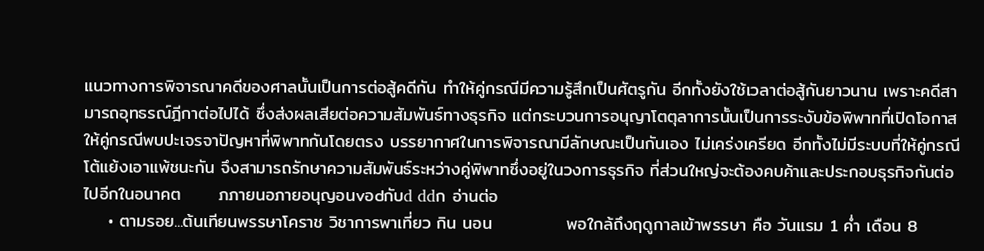แนวทางการพิจารณาคดีของศาลนั้นเป็นการต่อสู้คดีกัน ทำให้คู่กรณีมีความรู้สึกเป็นศัตรูกัน อีกทั้งยังใช้เวลาต่อสู้กันยาวนาน เพราะคดีสามารถอุทธรณ์ฎีกาต่อไปได้ ซึ่งส่งผลเสียต่อความสัมพันธ์ทางธุรกิจ แต่กระบวนการอนุญาโตตุลาการนั้นเป็นการระงับข้อพิพาทที่เปิดโอกาสให้คู่กรณีพบปะเจรจาปัญหาที่พิพาทกันโดยตรง บรรยากาศในการพิจารณามีลักษณะเป็นกันเอง ไม่เคร่งเครียด อีกทั้งไม่มีระบบที่ให้คู่กรณีโต้แย้งเอาแพ้ชนะกัน จึงสามารถรักษาความสัมพันธ์ระหว่างคู่พิพาทซึ่งอยู่ในวงการธุรกิจ ที่ส่วนใหญ่จะต้องคบค้าและประกอบธุรกิจกันต่อไปอีกในอนาคต      ภภายนอภายอนุญอนvอdกับd ddก อ่านต่อ
    • ตามรอย...ต้นเทียนพรรษาโคราช วิชาการพาเที่ยว กิน นอน            พอใกล้ถึงฤดูกาลเข้าพรรษา คือ วันแรม 1 ค่ำ เดือน 8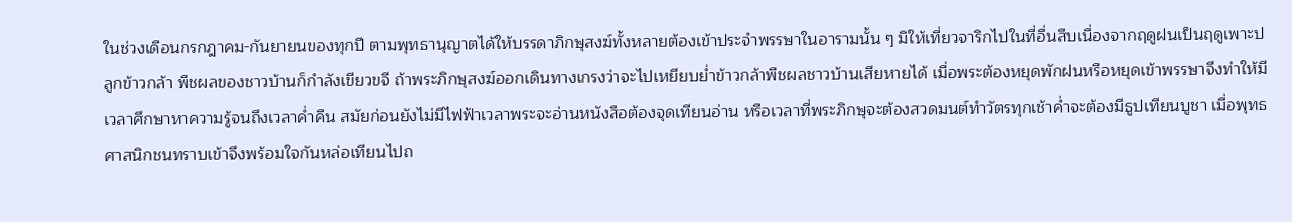ในช่วงเดือนกรกฎาคม-กันยายนของทุกปี ตามพุทธานุญาตได้ให้บรรดาภิกษุสงฆ์ทั้งหลายต้องเข้าประจำพรรษาในอารามนั้น ๆ มิให้เที่ยวจาริกไปในที่อื่นสืบเนื่องจากฤดูฝนเป็นฤดูเพาะปลูกข้าวกล้า พืชผลของชาวบ้านก็กำลังเขียวขจี ถ้าพระภิกษุสงฆ์ออกเดินทางเกรงว่าจะไปเหยียบย่ำข้าวกล้าพืชผลชาวบ้านเสียหายได้ เมื่อพระต้องหยุดพักฝนหรือหยุดเข้าพรรษาจึงทำให้มีเวลาศึกษาหาความรู้จนถึงเวลาค่ำคืน สมัยก่อนยังไม่มีไฟฟ้าเวลาพระจะอ่านหนังสือต้องจุดเทียนอ่าน หรือเวลาที่พระภิกษุจะต้องสวดมนต์ทำวัตรทุกเช้าค่ำจะต้องมีธูปเทียนบูชา เมื่อพุทธศาสนิกชนทราบเข้าจึงพร้อมใจกันหล่อเทียนไปถ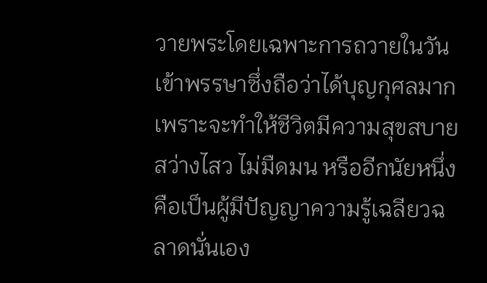วายพระโดยเฉพาะการถวายในวันเข้าพรรษาซึ่งถือว่าได้บุญกุศลมาก เพราะจะทำให้ชีวิตมีความสุขสบาย สว่างไสว ไม่มืดมน หรืออีกนัยหนึ่งคือเป็นผู้มีปัญญาความรู้เฉลียวฉลาดนั่นเอง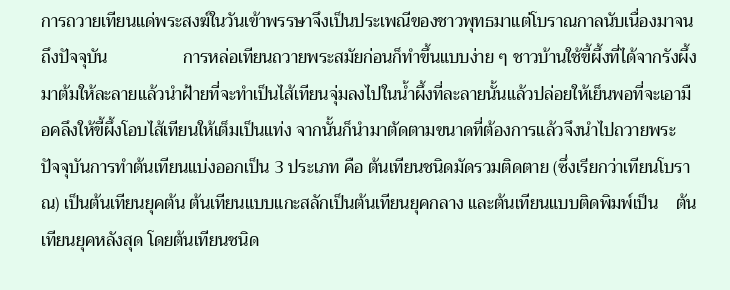การถวายเทียนแด่พระสงฆ์ในวันเข้าพรรษาจึงเป็นประเพณีของชาวพุทธมาแต่โบราณกาลนับเนื่องมาจนถึงปัจจุบัน                 การหล่อเทียนถวายพระสมัยก่อนก็ทำขึ้นแบบง่าย ๆ ชาวบ้านใช้ขี้ผึ้งที่ได้จากรังผึ้งมาต้มให้ละลายแล้วนำฝ้ายที่จะทำเป็นไส้เทียนจุ่มลงไปในน้ำผึ้งที่ละลายนั้นแล้วปล่อยให้เย็นพอที่จะเอามือคลึงให้ขี้ผึ้งโอบไส้เทียนให้เต็มเป็นแท่ง จากนั้นก็นำมาตัดตามขนาดที่ต้องการแล้วจึงนำไปถวายพระ            ปัจจุบันการทำต้นเทียนแบ่งออกเป็น 3 ประเภท คือ ต้นเทียนชนิดมัดรวมติดตาย (ซึ่งเรียกว่าเทียนโบราณ) เป็นต้นเทียนยุคต้น ต้นเทียนแบบแกะสลักเป็นต้นเทียนยุคกลาง และต้นเทียนแบบติดพิมพ์เป็น    ต้นเทียนยุคหลังสุด โดยต้นเทียนชนิด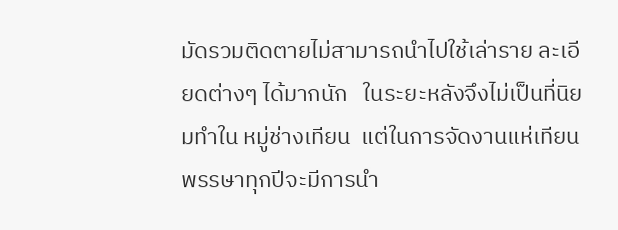มัดรวมติดตายไม่สามารถนำไปใช้เล่าราย ละเอียดต่างๆ ได้มากนัก   ในระยะหลังจึงไม่เป็นที่นิยมทำใน หมู่ช่างเทียน  แต่ในการจัดงานแห่เทียนพรรษาทุกปีจะมีการนำ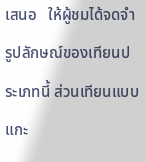เสนอ   ให้ผู้ชมได้จดจำรูปลักษณ์ของเทียนประเภทนี้ ส่วนเทียนแบบแกะ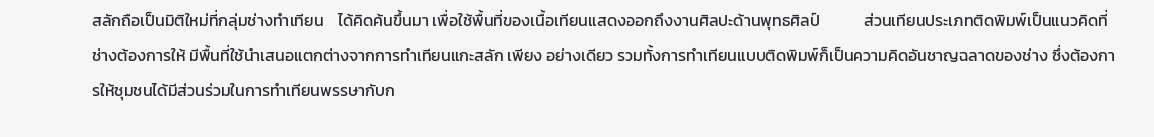สลักถือเป็นมิติใหม่ที่กลุ่มช่างทำเทียน    ได้คิดค้นขึ้นมา เพื่อใช้พื้นที่ของเนื้อเทียนแสดงออกถึงงานศิลปะด้านพุทธศิลป์            ส่วนเทียนประเภทติดพิมพ์เป็นแนวคิดที่ช่างต้องการให้ มีพื้นที่ใช้นำเสนอแตกต่างจากการทำเทียนแกะสลัก เพียง อย่างเดียว รวมทั้งการทำเทียนแบบติดพิมพ์ก็เป็นความคิดอันชาญฉลาดของช่าง ซึ่งต้องการให้ชุมชนได้มีส่วนร่วมในการทำเทียนพรรษากับก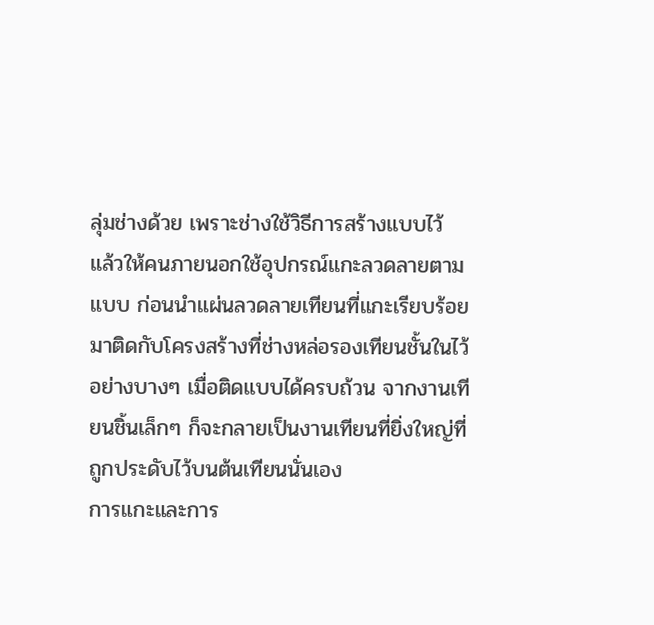ลุ่มช่างด้วย เพราะช่างใช้วิธีการสร้างแบบไว้ แล้วให้คนภายนอกใช้อุปกรณ์แกะลวดลายตามแบบ ก่อนนำแผ่นลวดลายเทียนที่แกะเรียบร้อยมาติดกับโครงสร้างที่ช่างหล่อรองเทียนชั้นในไว้อย่างบางๆ เมื่อติดแบบได้ครบถ้วน จากงานเทียนชิ้นเล็กๆ ก็จะกลายเป็นงานเทียนที่ยิ่งใหญ่ที่ถูกประดับไว้บนต้นเทียนนั่นเอง                             การแกะและการ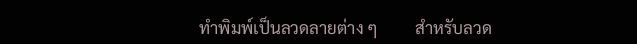ทำพิมพ์เป็นลวดลายต่าง ๆ         สำหรับลวด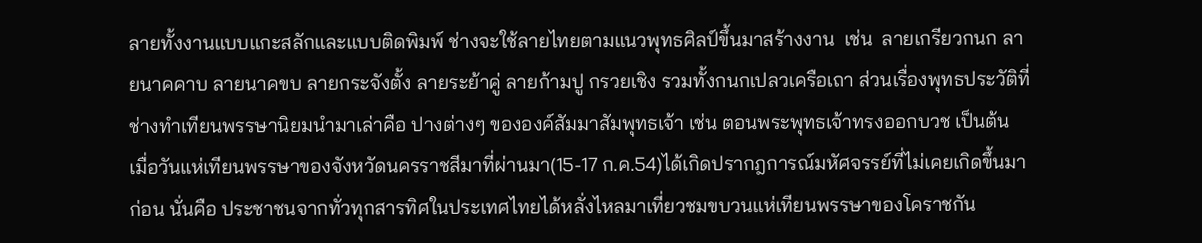ลายทั้งงานแบบแกะสลักและแบบติดพิมพ์ ช่างจะใช้ลายไทยตามแนวพุทธศิลป์ขึ้นมาสร้างงาน  เช่น  ลายเกรียวกนก ลายนาคคาบ ลายนาคขบ ลายกระจังตั้ง ลายระย้าคู่ ลายก้ามปู กรวยเชิง รวมทั้งกนกเปลวเครือเถา ส่วนเรื่องพุทธประวัติที่ช่างทำเทียนพรรษานิยมนำมาเล่าคือ ปางต่างๆ ขององค์สัมมาสัมพุทธเจ้า เช่น ตอนพระพุทธเจ้าทรงออกบวช เป็นต้น                                                          เมื่อวันแห่เทียนพรรษาของจังหวัดนครราชสีมาที่ผ่านมา(15-17 ก.ค.54)ได้เกิดปรากฎการณ์มหัศจรรย์ที่ไม่เคยเกิดขึ้นมาก่อน นั่นคือ ประชาชนจากทั่วทุกสารทิศในประเทศไทยได้หลั่งไหลมาเที่ยวชมขบวนแห่เทียนพรรษาของโคราชกัน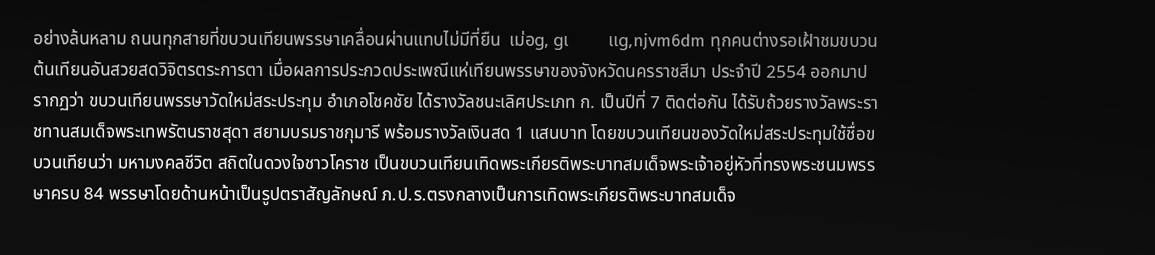อย่างล้นหลาม ถนนทุกสายที่ขบวนเทียนพรรษาเคลื่อนผ่านแทบไม่มีที่ยืน  เม่อg, gเ         เเg,njvm6dm ทุกคนต่างรอเฝ้าชมขบวนต้นเทียนอันสวยสดวิจิตรตระการตา เมื่อผลการประกวดประเพณีแห่เทียนพรรษาของจังหวัดนครราชสีมา ประจำปี 2554 ออกมาปรากฏว่า ขบวนเทียนพรรษาวัดใหม่สระประทุม อำเภอโชคชัย ได้รางวัลชนะเลิศประเภท ก. เป็นปีที่ 7 ติดต่อกัน ได้รับถ้วยรางวัลพระราชทานสมเด็จพระเทพรัตนราชสุดา สยามบรมราชกุมารี พร้อมรางวัลเงินสด 1 แสนบาท โดยขบวนเทียนของวัดใหม่สระประทุมใช้ชื่อขบวนเทียนว่า มหามงคลชีวิต สถิตในดวงใจชาวโคราช เป็นขบวนเทียนเทิดพระเกียรติพระบาทสมเด็จพระเจ้าอยู่หัวที่ทรงพระชนมพรรษาครบ 84 พรรษาโดยด้านหน้าเป็นรูปตราสัญลักษณ์ ภ.ป.ร.ตรงกลางเป็นการเทิดพระเกียรติพระบาทสมเด็จ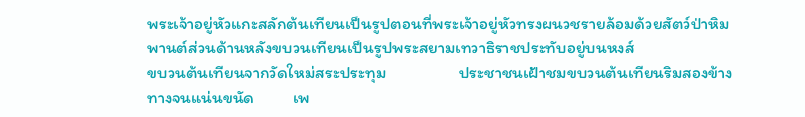พระเจ้าอยู่หัวแกะสลักต้นเทียนเป็นรูปตอนที่พระเจ้าอยู่หัวทรงผนวชรายล้อมด้วยสัตว์ป่าหิมพานต์ส่วนด้านหลังขบวนเทียนเป็นรูปพระสยามเทวาธิราชประทับอยู่บนหงส์                          ขบวนต้นเทียนจากวัดใหม่สระประทุม                   ประชาชนเฝ้าชมขบวนต้นเทียนริมสองข้างทางจนแน่นขนัด          เพ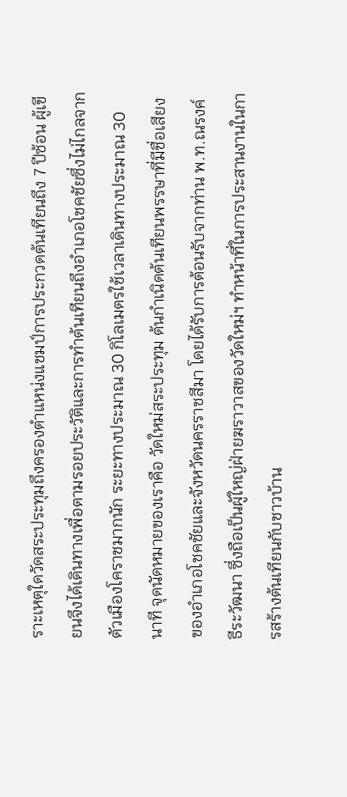ราะเหตุใดวัดสระประทุมถึงครองตำแหน่งแชมป์การประกวดต้นเทียนถึง 7 ปีซ้อน ผู้เขียนจึงได้เดินทางเพื่อตามรอยประวัติและการทำต้นเทียนถึงอำเภอโชคชัยซึ่งไม่ไกลจากตัวเมืองโคราชมากนัก ระยะทางประมาณ 30 กิโลเมตรใช้เวลาเดินทางประมาณ 30 นาที จุดนัดหมายของเราคือ วัดใหม่สระประทุม ต้นกำเนิดต้นเทียนพรรษาที่มีชื่อเสียงของอำเภอโชคชัยและจังหวัดนครราชสีมา โดยได้รับการต้อนรับจากท่าน พ.ท.ณรงค์ ธีระวัฒนา ซึ่งถือเป็นผู้ใหญ่ฝ่ายฆราวาสของวัดใหม่ฯ ทำหน้าที่ในการประสานงานในการสร้างต้นเทียนกับชาวบ้าน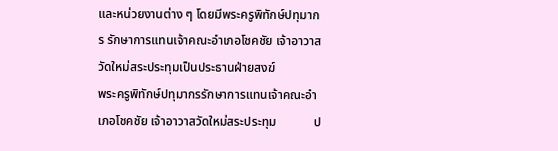และหน่วยงานต่าง ๆ โดยมีพระครูพิทักษ์ปทุมากร รักษาการแทนเจ้าคณะอำเภอโชคชัย เจ้าอาวาสวัดใหม่สระประทุมเป็นประธานฝ่ายสงฆ์                                           พระครูพิทักษ์ปทุมากรรักษาการแทนเจ้าคณะอำเภอโชคชัย เจ้าอาวาสวัดใหม่สระประทุม            ป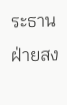ระธานฝ่ายสง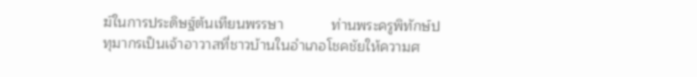ฆ์ในการประดิษฐ์ต้นเทียนพรรษา            ท่านพระครูพิทักษ์ปทุมากรเป็นเจ้าอาวาสที่ชาวบ้านในอำเภอโชคชัยให้ความศ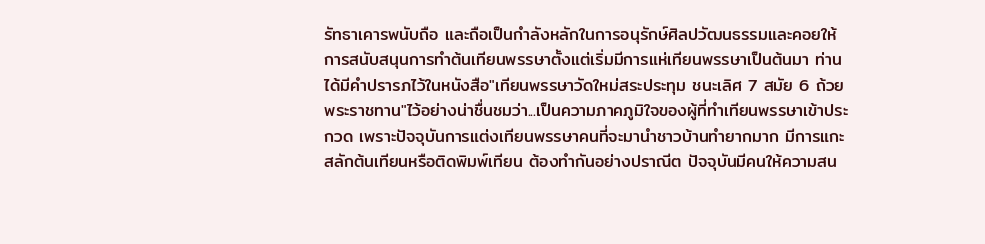รัทธาเคารพนับถือ และถือเป็นกำลังหลักในการอนุรักษ์ศิลปวัฒนธรรมและคอยให้การสนับสนุนการทำต้นเทียนพรรษาตั้งแต่เริ่มมีการแห่เทียนพรรษาเป็นต้นมา ท่านได้มีคำปรารภไว้ในหนังสือ"เทียนพรรษาวัดใหม่สระประทุม ชนะเลิศ 7 สมัย 6 ถ้วยพระราชทาน"ไว้อย่างน่าชื่นชมว่า...เป็นความภาคภูมิใจของผู้ที่ทำเทียนพรรษาเข้าประกวด เพราะปัจจุบันการแต่งเทียนพรรษาคนที่จะมานำชาวบ้านทำยากมาก มีการแกะสลักต้นเทียนหรือติดพิมพ์เทียน ต้องทำกันอย่างปราณีต ปัจจุบันมีคนให้ความสน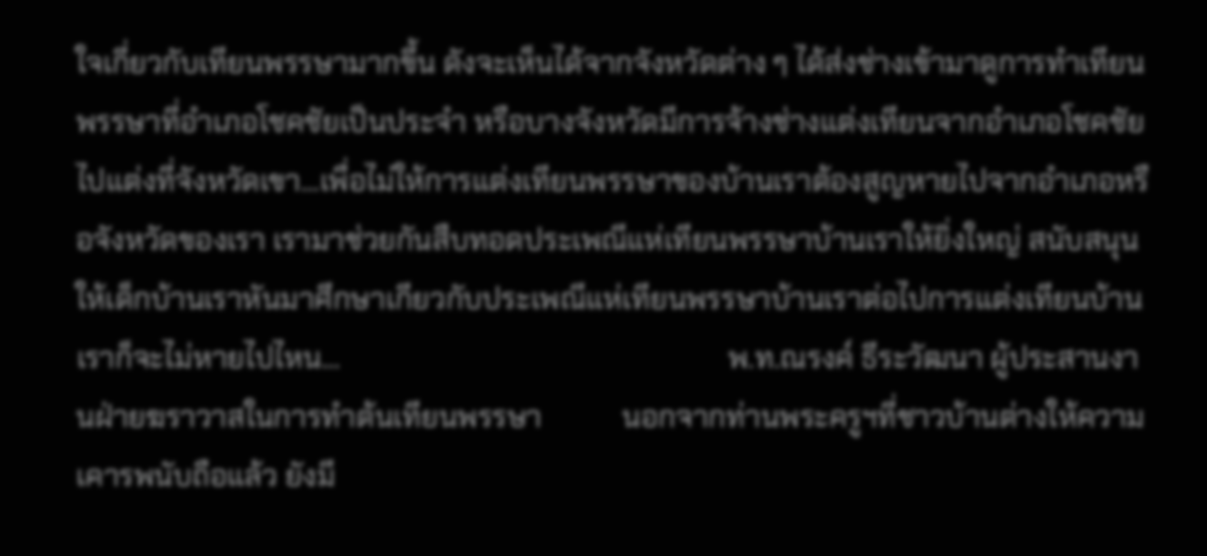ใจเกี่ยวกับเทียนพรรษามากขึ้น ดังจะเห็นได้จากจังหวัดต่าง ๆ ได้ส่งช่างเข้ามาดูการทำเทียนพรรษาที่อำเภอโชคชัยเป็นประจำ หรือบางจังหวัดมีการจ้างช่างแต่งเทียนจากอำเภอโชคชัยไปแต่งที่จังหวัดเขา...เพื่อไม่ให้การแต่งเทียนพรรษาของบ้านเราต้องสูญหายไปจากอำเภอหรือจังหวัดของเรา เรามาช่วยกันสืบทอดประเพณีแห่เทียนพรรษาบ้านเราให้ยิ่งใหญ่ สนับสนุนให้เด็กบ้านเราหันมาศึกษาเกียวกับประเพณีแห่เทียนพรรษาบ้านเราต่อไปการแต่งเทียนบ้านเราก็จะไม่หายไปไหน...                                                     พ.ท.ณรงค์ ธีระวัฒนา ผู้ประสานงานฝ่ายฆราวาสในการทำต้นเทียนพรรษา           นอกจากท่านพระครูฯที่ชาวบ้านต่างให้ความเคารพนับถือแล้ว ยังมี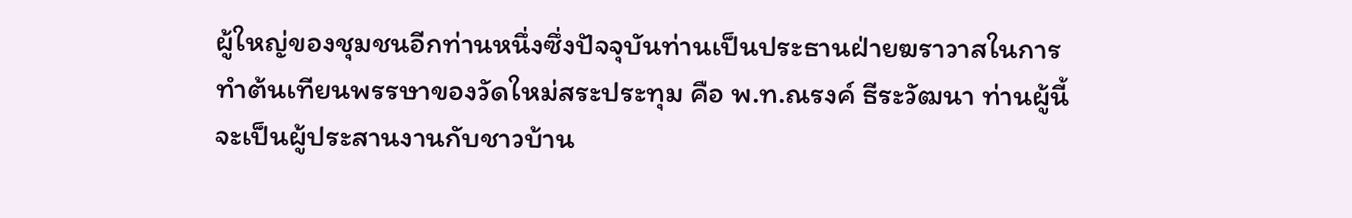ผู้ใหญ่ของชุมชนอีกท่านหนึ่งซึ่งปัจจุบันท่านเป็นประธานฝ่ายฆราวาสในการทำต้นเทียนพรรษาของวัดใหม่สระประทุม คือ พ.ท.ณรงค์ ธีระวัฒนา ท่านผู้นี้จะเป็นผู้ประสานงานกับชาวบ้าน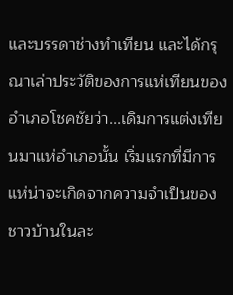และบรรดาช่างทำเทียน และได้กรุณาเล่าประวัติของการแห่เทียนของอำเภอโชคชัยว่า...เดิมการแต่งเทียนมาแห่อำเภอนั้น เริ่มแรกที่มีการแห่น่าจะเกิดจากความจำเป็นของชาวบ้านในละ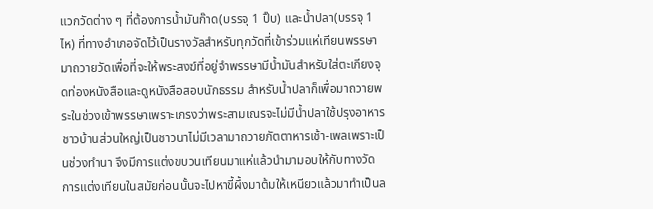แวกวัดต่าง ๆ ที่ต้องการน้ำมันก๊าด(บรรจุ 1 ปิ๊บ) และน้ำปลา(บรรจุ 1 ไห) ที่ทางอำเภอจัดไว้เป็นรางวัลสำหรับทุกวัดที่เข้าร่วมแห่เทียนพรรษามาถวายวัดเพื่อที่จะให้พระสงฆ์ที่อยู่จำพรรษามีน้ำมันสำหรับใส่ตะเกียงจุดท่องหนังสือและดูหนังสือสอบนักธรรม สำหรับน้ำปลาก็เพื่อมาถวายพระในช่วงเข้าพรรษาเพราะเกรงว่าพระสามเณรจะไม่มีน้ำปลาใช้ปรุงอาหาร ชาวบ้านส่วนใหญ่เป็นชาวนาไม่มีเวลามาถวายภัตตาหารเช้า-เพลเพราะเป็นช่วงทำนา จึงมีการแต่งขบวนเทียนมาแห่แล้วนำมามอบให้กับทางวัด การแต่งเทียนในสมัยก่อนนั้นจะไปหาขี้ผึ้งมาต้มให้เหนียวแล้วมาทำเป็นล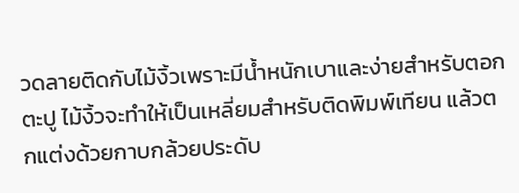วดลายติดกับไม้งิ้วเพราะมีน้ำหนักเบาและง่ายสำหรับตอกตะปู ไม้งิ้วจะทำให้เป็นเหลี่ยมสำหรับติดพิมพ์เทียน แล้วตกแต่งด้วยกาบกล้วยประดับ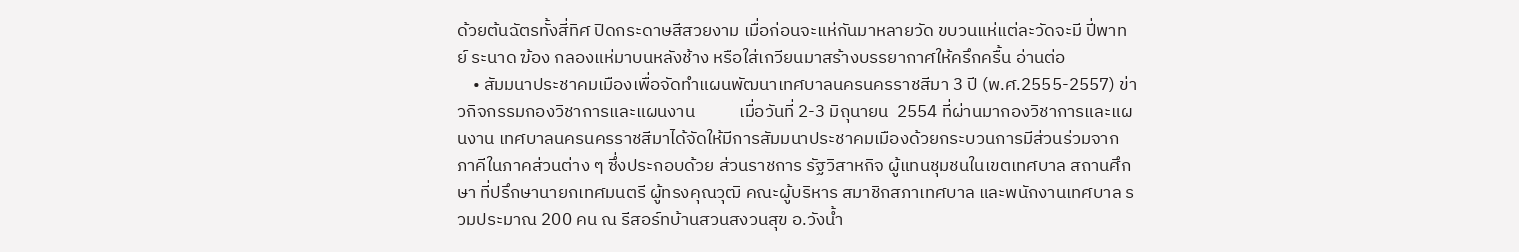ด้วยต้นฉัตรทั้งสี่ทิศ ปิดกระดาษสีสวยงาม เมื่อก่อนจะแห่กันมาหลายวัด ขบวนแห่แต่ละวัดจะมี ปี่พาทย์ ระนาด ฆ้อง กลองแห่มาบนหลังช้าง หรือใส่เกวียนมาสร้างบรรยากาศให้ครึกครื้น อ่านต่อ
    • สัมมนาประชาคมเมืองเพื่อจัดทำแผนพัฒนาเทศบาลนครนครราชสีมา 3 ปี (พ.ศ.2555-2557) ข่าวกิจกรรมกองวิชาการและแผนงาน           เมื่อวันที่ 2-3 มิถุนายน  2554 ที่ผ่านมากองวิชาการและแผนงาน เทศบาลนครนครราชสีมาได้จัดให้มีการสัมมนาประชาคมเมืองด้วยกระบวนการมีส่วนร่วมจากภาคีในภาคส่วนต่าง ๆ ซึ่งประกอบด้วย ส่วนราชการ รัฐวิสาหกิจ ผู้แทนชุมชนในเขตเทศบาล สถานศึกษา ที่ปรึกษานายกเทศมนตรี ผู้ทรงคุณวุฒิ คณะผู้บริหาร สมาชิกสภาเทศบาล และพนักงานเทศบาล รวมประมาณ 200 คน ณ รีสอร์ทบ้านสวนสงวนสุข อ.วังน้ำ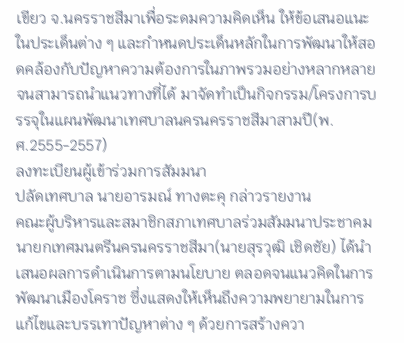เขียว จ.นครราชสีมาเพื่อระดมความคิดเห็น ให้ข้อเสนอแนะในประเด็นต่าง ๆ และกำหนดประเด็นหลักในการพัฒนาให้สอดคล้องกับปัญหาความต้องการในภาพรวมอย่างหลากหลาย จนสามารถนำแนวทางที่ได้ มาจัดทำเป็นกิจกรรม/โครงการบรรจุในแผนพัฒนาเทศบาลนครนครราชสีมาสามปี(พ.ศ.2555-2557)                                                                                  ลงทะเบียนผู้เข้าร่วมการสัมมนา                                                         ปลัดเทศบาล นายอารมณ์ ทางตะคุ กล่าวรายงาน                                                                  คณะผู้บริหารและสมาชิกสภาเทศบาลร่วมสัมมนาประชาคม                                     นายกเทศมนตรีนครนครราชสีมา(นายสุรวุฒิ เชิดชัย) ได้นำเสนอผลการดำเนินการตามนโยบาย ตลอดจนแนวคิดในการพัฒนาเมืองโคราช ซึ่งแสดงให้เห็นถึงความพยายามในการแก้ไขและบรรเทาปัญหาต่าง ๆ ด้วยการสร้างควา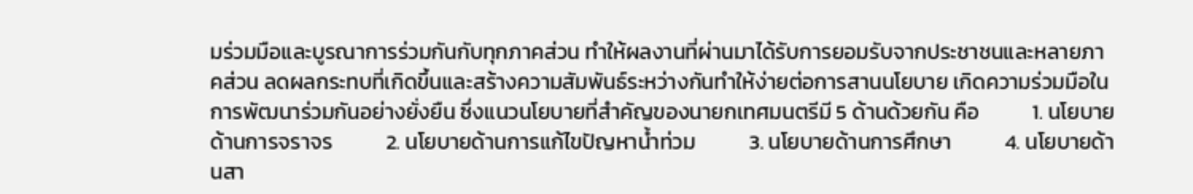มร่วมมือและบูรณาการร่วมกันกับทุกภาคส่วน ทำให้ผลงานที่ผ่านมาได้รับการยอมรับจากประชาชนและหลายภาคส่วน ลดผลกระทบที่เกิดขึ้นและสร้างความสัมพันธ์ระหว่างกันทำให้ง่ายต่อการสานนโยบาย เกิดความร่วมมือในการพัฒนาร่วมกันอย่างยั่งยืน ซึ่งแนวนโยบายที่สำคัญของนายกเทศมนตรีมี 5 ด้านด้วยกัน คือ           1. นโยบายด้านการจราจร           2. นโยบายด้านการแก้ไขปัญหาน้ำท่วม           3. นโยบายด้านการศึกษา           4. นโยบายด้านสา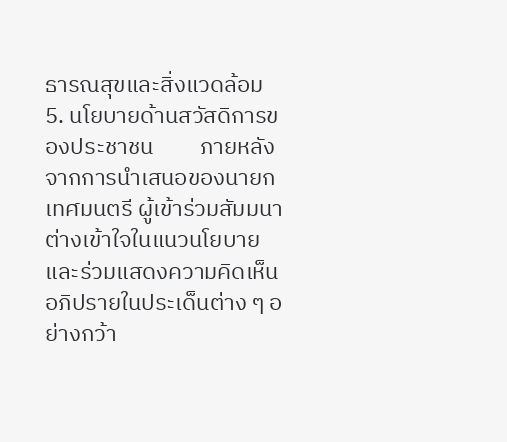ธารณสุขและสิ่งแวดล้อม           5. นโยบายด้านสวัสดิการของประชาชน         ภายหลังจากการนำเสนอของนายกเทศมนตรี ผู้เข้าร่วมสัมมนาต่างเข้าใจในแนวนโยบายและร่วมแสดงความคิดเห็น อภิปรายในประเด็นต่าง ๆ อย่างกว้า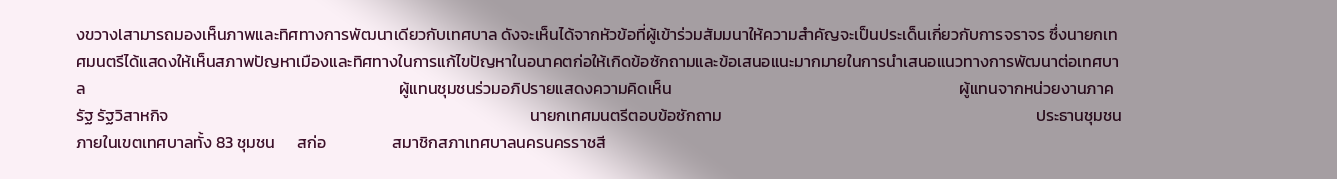งขวางlสามารถมองเห็นภาพและทิศทางการพัฒนาเดียวกับเทศบาล ดังจะเห็นได้จากหัวข้อที่ผู้เข้าร่วมสัมมนาให้ความสำคัญจะเป็นประเด็นเกี่ยวกับการจราจร ซึ่งนายกเทศมนตรีได้แสดงให้เห็นสภาพปัญหาเมืองและทิศทางในการแก้ไขปัญหาในอนาคตก่อให้เกิดข้อซักถามและข้อเสนอแนะมากมายในการนำเสนอแนวทางการพัฒนาต่อเทศบาล                                                                                     ผู้แทนชุมชนร่วมอภิปรายแสดงความคิดเห็น                                                                              ผู้แทนจากหน่วยงานภาครัฐ รัฐวิสาหกิจ                                                                                                  นายกเทศมนตรีตอบข้อซักถาม                                                                                     ประธานชุมชนภายในเขตเทศบาลทั้ง 83 ชุมชน      สก่อ                  สมาชิกสภาเทศบาลนครนครราชสี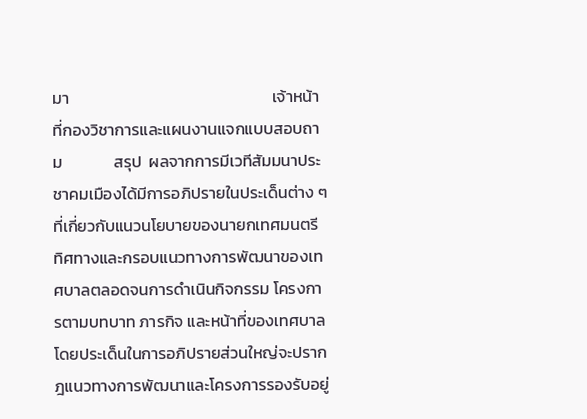มา                                                       เจ้าหน้าที่กองวิชาการและแผนงานแจกแบบสอบถาม              สรุป  ผลจากการมีเวทีสัมมนาประชาคมเมืองได้มีการอภิปรายในประเด็นต่าง ๆ ที่เกี่ยวกับแนวนโยบายของนายกเทศมนตรี ทิศทางและกรอบแนวทางการพัฒนาของเทศบาลตลอดจนการดำเนินกิจกรรม โครงการตามบทบาท ภารกิจ และหน้าที่ของเทศบาล โดยประเด็นในการอภิปรายส่วนใหญ่จะปรากฎแนวทางการพัฒนาและโครงการรองรับอยู่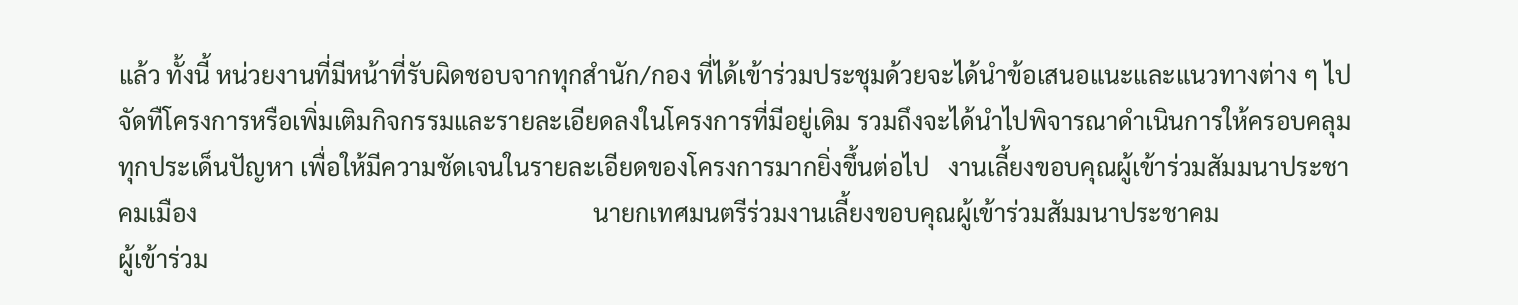แล้ว ทั้งนี้ หน่วยงานที่มีหน้าที่รับผิดชอบจากทุกสำนัก/กอง ที่ได้เข้าร่วมประชุมด้วยจะได้นำข้อเสนอแนะและแนวทางต่าง ๆ ไปจัดทืโครงการหรือเพิ่มเติมกิจกรรมและรายละเอียดลงในโครงการที่มีอยู่เดิม รวมถึงจะได้นำไปพิจารณาดำเนินการให้ครอบคลุมทุกประเด็นปัญหา เพื่อให้มีความชัดเจนในรายละเอียดของโครงการมากยิ่งขึ้นต่อไป   งานเลี้ยงขอบคุณผู้เข้าร่วมสัมมนาประชาคมเมือง                                                                 นายกเทศมนตรีร่วมงานเลี้ยงขอบคุณผู้เข้าร่วมสัมมนาประชาคม                                                                                              ผู้เข้าร่วม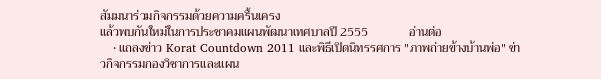สัมมนาร่วมกิจกรรมด้วยความครื้นเครง                                                                                   แล้วพบกันใหม่ในการประชาคมแผนพัฒนาเทศบาลปี 2555             อ่านต่อ
    • แถลงข่าว Korat Countdown 2011 และพิธีเปิดนิทรรศการ "ภาพถ่ายข้างบ้านพ่อ" ข่าวกิจกรรมกองวิชาการและแผน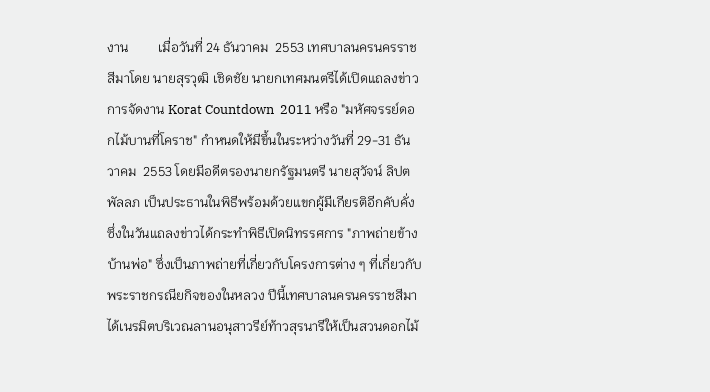งาน         เมื่อวันที่ 24 ธันวาคม  2553 เทศบาลนครนครราชสีมาโดย นายสุรวุฒิ เชิดชัย นายกเทศมนตรีได้เปิดแถลงข่าวการจัดงาน Korat Countdown  2011 หรือ "มหัศจรรย์ดอกไม้บานที่โคราช" กำหนดให้มีขึ้นในระหว่างวันที่ 29-31 ธันวาคม  2553 โดยมีอดีตรองนายกรัฐมนตรี นายสุวัจน์ ลิปตพัลลภ เป็นประธานในพิธีพร้อมด้วยแขกผู้มีเกียรติอีกคับคั่ง ซึ่งในวันแถลงข่าวได้กระทำพิธีเปิดนิทรรศการ "ภาพถ่ายข้างบ้านพ่อ" ซึ่งเป็นภาพถ่ายที่เกี่ยวกับโครงการต่าง ๆ ที่เกี่ยวกับพระราชกรณียกิจของในหลวง ปีนี้เทศบาลนครนครราชสีมาได้เนรมิตบริเวณลานอนุสาวรีย์ท้าวสุรนารีให้เป็นสวนดอกไม้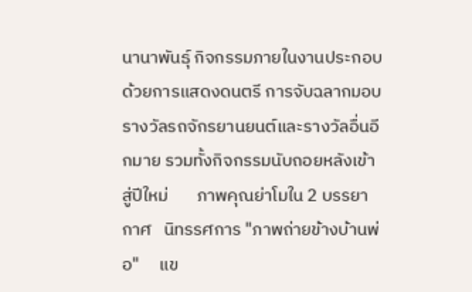นานาพันธุ์ กิจกรรมภายในงานประกอบด้วยการแสดงดนตรี การจับฉลากมอบรางวัลรถจักรยานยนต์และรางวัลอื่นอีกมาย รวมทั้งกิจกรรมนับถอยหลังเข้าสู่ปีใหม่       ภาพคุณย่าโมใน 2 บรรยากาศ   นิทรรศการ "ภาพถ่ายข้างบ้านพ่อ"     แข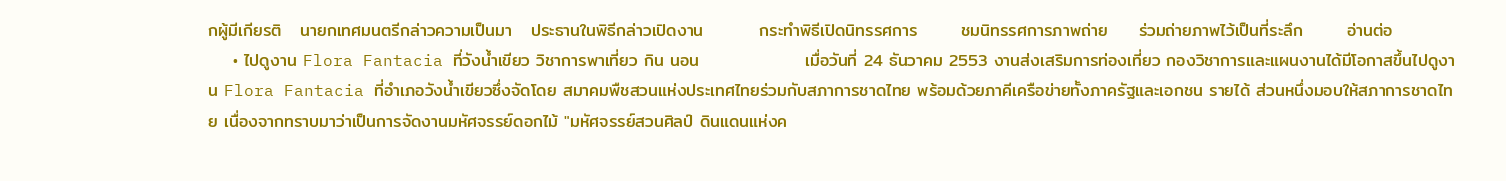กผู้มีเกียรติ   นายกเทศมนตรีกล่าวความเป็นมา   ประธานในพิธีกล่าวเปิดงาน         กระทำพิธีเปิดนิทรรศการ       ชมนิทรรศการภาพถ่าย     ร่วมถ่ายภาพไว้เป็นที่ระลึก       อ่านต่อ
    • ไปดูงาน Flora Fantacia ที่วังน้ำเขียว วิชาการพาเที่ยว กิน นอน                 เมื่อวันที่ 24 ธันวาคม 2553 งานส่งเสริมการท่องเที่ยว กองวิชาการและแผนงานได้มีโอกาสขึ้นไปดูงาน Flora Fantacia ที่อำเภอวังน้ำเขียวซึ่งจัดโดย สมาคมพืชสวนแห่งประเทศไทยร่วมกับสภาการชาดไทย พร้อมด้วยภาคีเครือข่ายทั้งภาครัฐและเอกชน รายได้ ส่วนหนึ่งมอบให้สภาการชาดไทย เนื่องจากทราบมาว่าเป็นการจัดงานมหัศจรรย์ดอกไม้ "มหัศจรรย์สวนศิลป์ ดินแดนแห่งค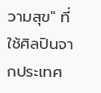วามสุข" ที่ใช้ศิลปินจากประเทศ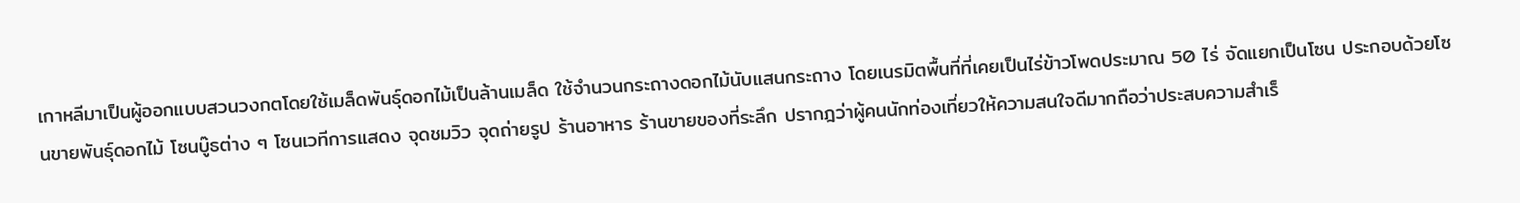เกาหลีมาเป็นผู้ออกแบบสวนวงกตโดยใช้เมล็ดพันธุ์ดอกไม้เป็นล้านเมล็ด ใช้จำนวนกระถางดอกไม้นับแสนกระถาง โดยเนรมิตพื้นที่ที่เคยเป็นไร่ข้าวโพดประมาณ 50 ไร่ จัดแยกเป็นโซน ประกอบด้วยโซนขายพันธุ์ดอกไม้ โซนบู๊ธต่าง ๆ โซนเวทีการแสดง จุดชมวิว จุดถ่ายรูป ร้านอาหาร ร้านขายของที่ระลึก ปรากฎว่าผู้คนนักท่องเที่ยวให้ความสนใจดีมากถือว่าประสบความสำเร็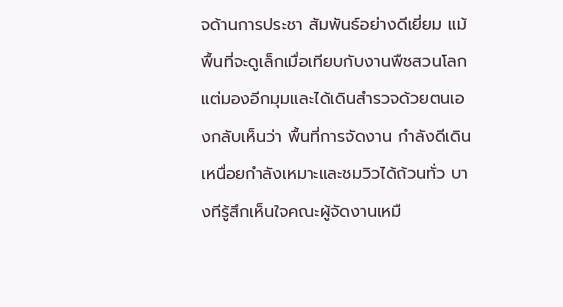จด้านการประชา สัมพันธ์อย่างดีเยี่ยม แม้พื้นที่จะดูเล็กเมื่อเทียบกับงานพืชสวนโลก แต่มองอีกมุมและได้เดินสำรวจด้วยตนเองกลับเห็นว่า พื้นที่การจัดงาน กำลังดีเดินเหนื่อยกำลังเหมาะและชมวิวได้ถ้วนทั่ว บางทีรู้สึกเห็นใจคณะผู้จัดงานเหมื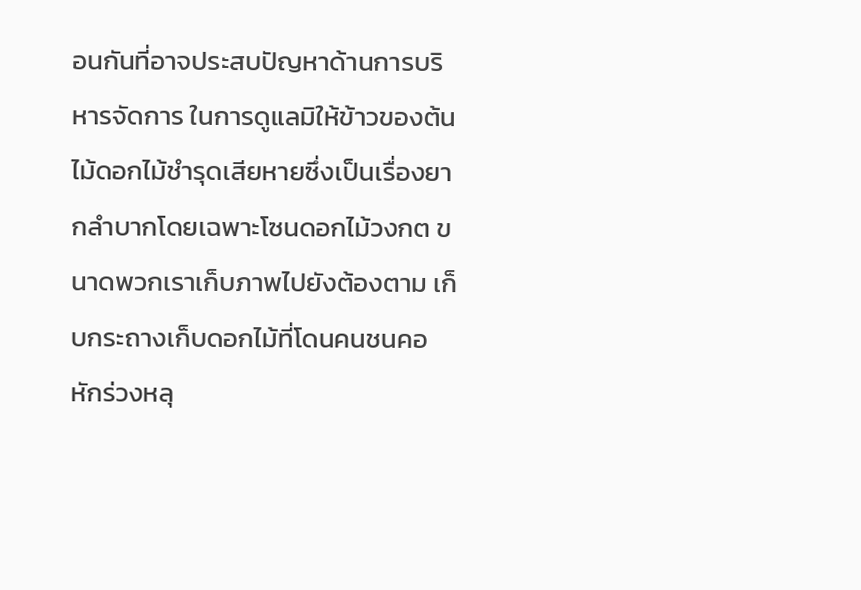อนกันที่อาจประสบปัญหาด้านการบริหารจัดการ ในการดูแลมิให้ข้าวของต้นไม้ดอกไม้ชำรุดเสียหายซึ่งเป็นเรื่องยากลำบากโดยเฉพาะโซนดอกไม้วงกต ขนาดพวกเราเก็บภาพไปยังต้องตาม เก็บกระถางเก็บดอกไม้ที่โดนคนชนคอหักร่วงหลุ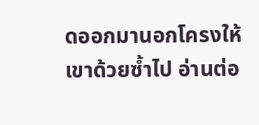ดออกมานอกโครงให้เขาด้วยซ้ำไป อ่านต่อ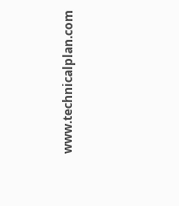www.technicalplan.com